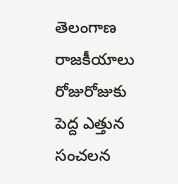తెలంగాణ రాజకీయాలు రోజురోజుకు పెద్ద ఎత్తున సంచలన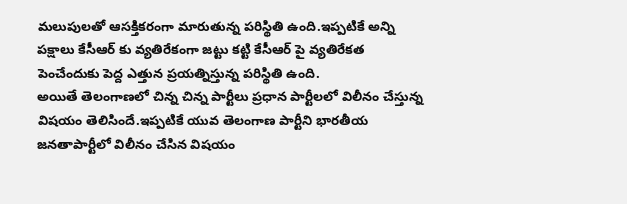మలుపులతో ఆసక్తికరంగా మారుతున్న పరిస్థితి ఉంది.ఇప్పటికే అన్ని పక్షాలు కేసీఆర్ కు వ్యతిరేకంగా జట్టు కట్టి కేసీఆర్ పై వ్యతిరేకత పెంచేందుకు పెద్ద ఎత్తున ప్రయత్నిస్తున్న పరిస్థితి ఉంది.
అయితే తెలంగాణలో చిన్న చిన్న పార్టీలు ప్రధాన పార్టీలలో విలీనం చేస్తున్న విషయం తెలిసిందే.ఇప్పటికే యువ తెలంగాణ పార్టీని భారతీయ జనతాపార్టీలో విలీనం చేసిన విషయం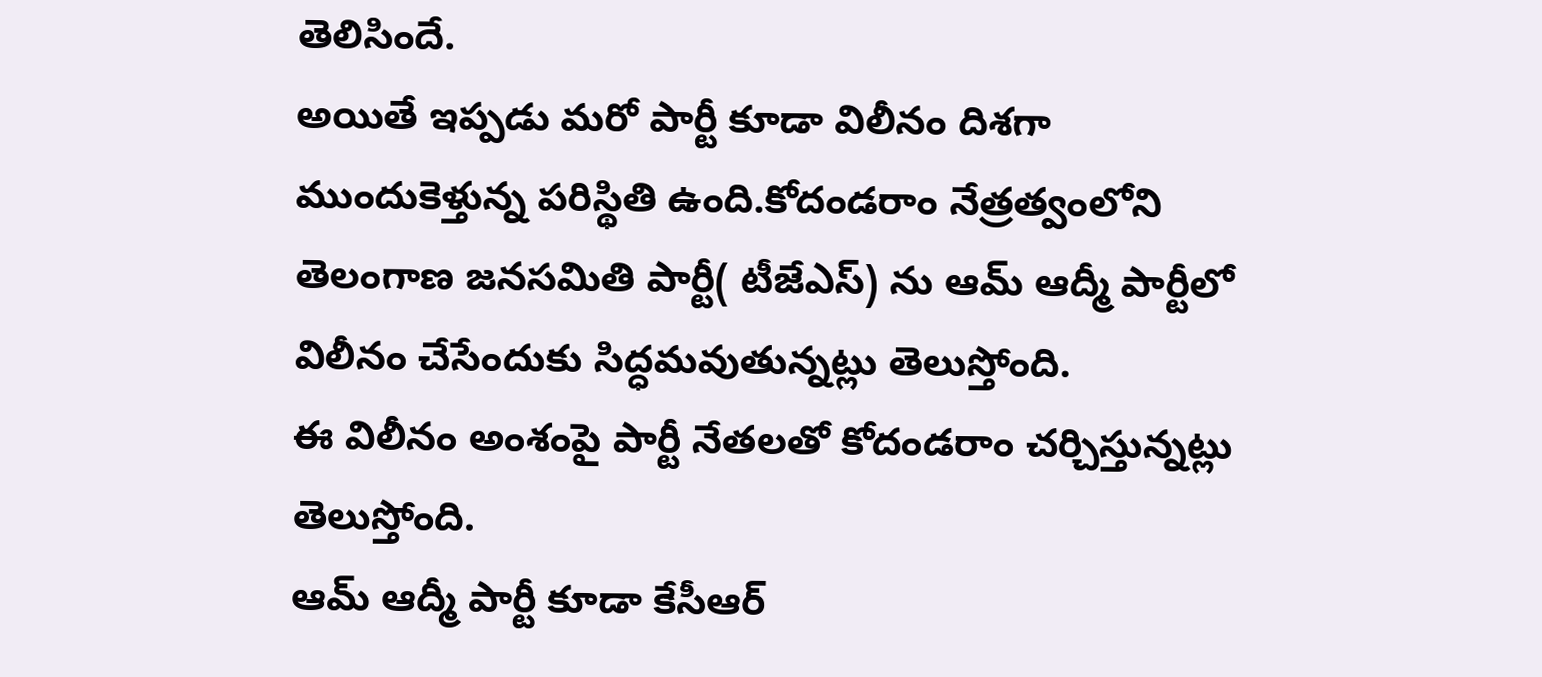తెలిసిందే.
అయితే ఇప్పడు మరో పార్టీ కూడా విలీనం దిశగా ముందుకెళ్తున్న పరిస్థితి ఉంది.కోదండరాం నేత్రత్వంలోని తెలంగాణ జనసమితి పార్టీ( టీజేఎస్) ను ఆమ్ ఆద్మీ పార్టీలో విలీనం చేసేందుకు సిద్ధమవుతున్నట్లు తెలుస్తోంది.
ఈ విలీనం అంశంపై పార్టీ నేతలతో కోదండరాం చర్చిస్తున్నట్లు తెలుస్తోంది.
ఆమ్ ఆద్మీ పార్టీ కూడా కేసీఆర్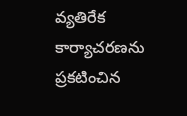వ్యతిరేక కార్యాచరణను ప్రకటించిన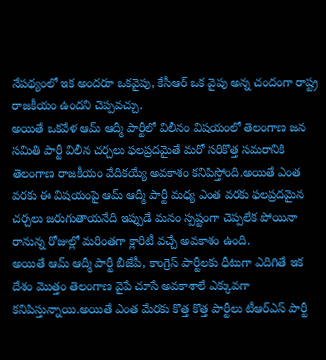నేపథ్యంలో ఇక అందరూ ఒకవైపు, కేసీఆర్ ఒక వైపు అన్న చందంగా రాష్ట్ర రాజకీయం ఉందని చెప్పవచ్చు.
అయితే ఒకవేళ ఆమ్ ఆద్మీ పార్టీలో విలీనం విషయంలో తెలంగాణ జన సమితి పార్టీ విలీన చర్చలు ఫలప్రదమైతే మరో సరికొత్త సమరానికి తెలంగాణ రాజకీయం వేదికయ్యే అవకాశం కనిపిస్తోంది.అయితే ఎంత వరకు ఈ విషయంపై ఆమ్ ఆద్మీ పార్టీ మధ్య ఎంత వరకు ఫలప్రదమైన చర్చలు జరుగుతాయనేది ఇప్పుడే మనం స్పష్టంగా చెప్పలేక పోయినా రానున్న రోజుల్లో మరింతగా క్లారిటీ వచ్చే అవకాశం ఉంది.
అయితే ఆమ్ ఆద్మీ పార్టీ బీజేపీ, కాంగ్రెస్ పార్టీలకు ధీటుగా ఎదిగితే ఇక దేశం మొత్తం తెలంగాణ వైపే చూసే అవకాశాలే ఎక్కువగా కనిపిస్తున్నాయి.అయితే ఎంత మేరకు కొత్త కొత్త పార్టీలు టీఆర్ఎస్ పార్టీ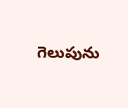గెలుపును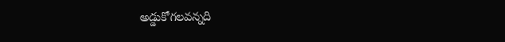అడ్డుకోగలవన్నది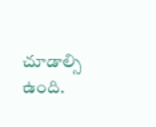చూడాల్సి ఉంది.